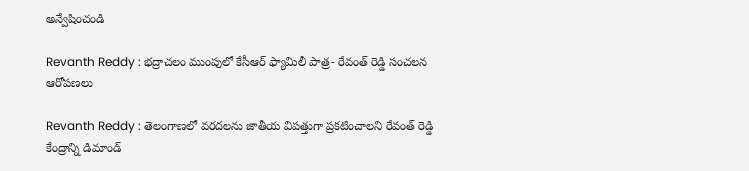అన్వేషించండి

Revanth Reddy : భద్రాచలం ముంపులో కేసీఆర్ ఫ్యామిలీ పాత్ర- రేవంత్ రెడ్డి సంచలన ఆరోపణలు

Revanth Reddy : తెలంగాణలో వరదలను జాతీయ విపత్తుగా ప్రకటించాలని రేవంత్ రెడ్డి కేంద్రాన్ని డిమాండ్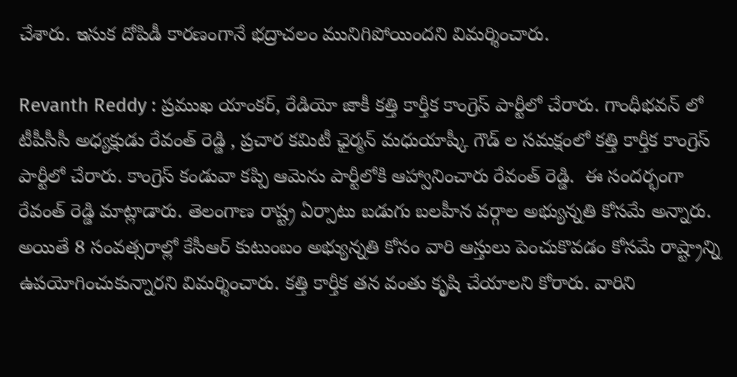చేశారు. ఇసుక దోపిడీ కారణంగానే భద్రాచలం మునిగిపోయిందని విమర్శించారు.

Revanth Reddy : ప్రముఖ యాంకర్, రేడియో జాకీ కత్తి కార్తీక కాంగ్రెస్ పార్టీలో చేరారు. గాంధీభవన్ లో టీపీసీసీ అధ్యక్షుడు రేవంత్ రెడ్డి , ప్రచార కమిటీ ఛైర్మన్ మధుయాష్కీ గౌడ్ ల సమక్షంలో కత్తి కార్తీక కాంగ్రెస్ పార్టీలో చేరారు. కాంగ్రెస్ కండువా కప్పి ఆమెను పార్టీలోకి ఆహ్వానించారు రేవంత్ రెడ్డి.  ఈ సందర్భంగా రేవంత్ రెడ్డి మాట్లాడారు. తెలంగాణ రాష్ట్ర ఏర్పాటు బడుగు బలహీన వర్గాల అభ్యున్నతి కోసమే అన్నారు. అయితే 8 సంవత్సరాల్లో కేసీఆర్ కుటుంబం అభ్యున్నతి కోసం వారి ఆస్తులు పెంచుకొవడం కోసమే రాష్ట్రాన్ని ఉపయోగించుకున్నారని విమర్శించారు. కత్తి కార్తీక తన వంతు కృషి చేయాలని కోరారు. వారిని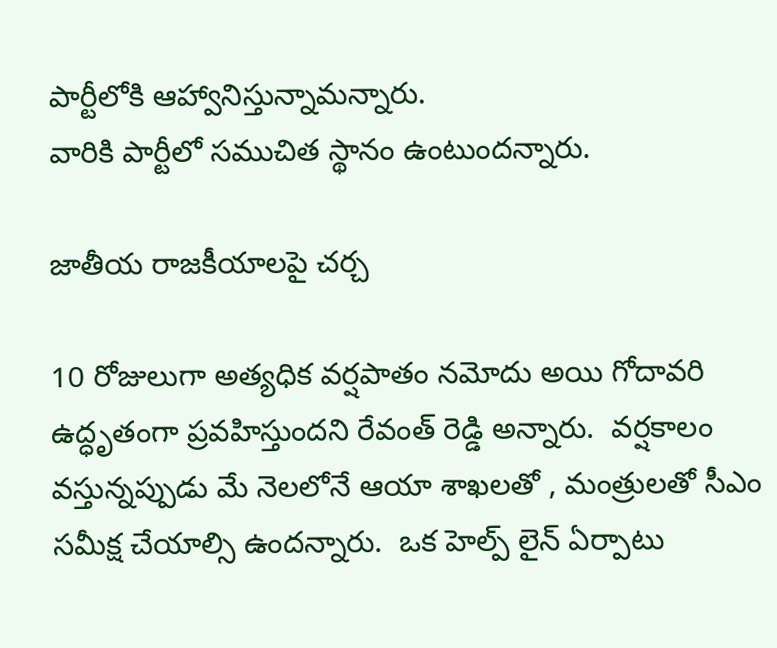పార్టీలోకి ఆహ్వానిస్తున్నామన్నారు.
వారికి పార్టీలో సముచిత స్థానం ఉంటుందన్నారు.

జాతీయ రాజకీయాలపై చర్చ

10 రోజులుగా అత్యధిక వర్షపాతం నమోదు అయి గోదావరి ఉద్ధృతంగా ప్రవహిస్తుందని రేవంత్ రెడ్డి అన్నారు.  వర్షకాలం  వస్తున్నప్పుడు మే నెలలోనే ఆయా శాఖలతో , మంత్రులతో సీఎం సమీక్ష చేయాల్సి ఉందన్నారు.  ఒక హెల్ప్ లైన్ ఏర్పాటు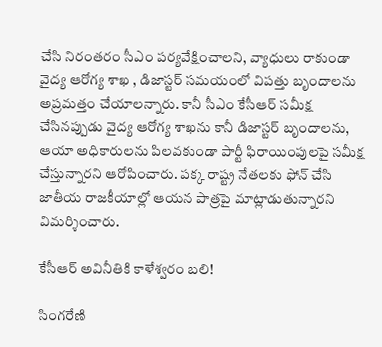చేసి నిరంతరం సీఎం పర్యవేక్షించాలని, వ్యాధులు రాకుండా వైద్య ఆరోగ్య శాఖ , డిజాస్టర్ సమయంలో విపత్తు బృందాలను అప్రమత్తం చేయాలన్నారు. కానీ సీఎం కేసీఆర్ సమీక్ష చేసినప్పుడు వైద్య ఆరోగ్య శాఖను కానీ డిజాస్టర్ బృందాలను, ఆయా అధికారులను పిలవకుండా పార్టీ ఫిరాయింపులపై సమీక్ష చేస్తున్నారని ఆరోపించారు. పక్క రాష్ట్ర నేతలకు ఫోన్ చేసి జాతీయ రాజకీయాల్లో ఆయన పాత్రపై మాట్లాడుతున్నారని విమర్శించారు.

కేసీఆర్ అవినీతికి కాళేశ్వరం బలి!

సింగరేణి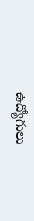ఉద్యోగులు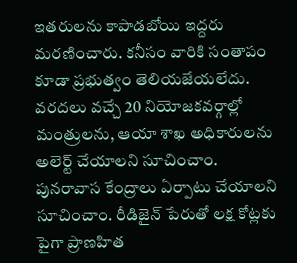ఇతరులను కాపాడబోయి ఇద్దరు మరణించారు. కనీసం వారికి సంతాపం కూడా ప్రభుత్వం తెలియజేయలేదు. వరదలు వచ్చే 20 నియోజకవర్గాల్లో  మంత్రులను, ఆయా శాఖ అధికారులను అలెర్ట్ చేయాలని సూచించాం. పునరావాస కేంద్రాలు ఏర్పాటు చేయాలని సూచించాం. రీడిజైన్ పేరుతో లక్ష కోట్లకు పైగా ప్రాణహిత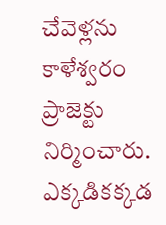చేవెళ్లను కాళేశ్వరం ప్రాజెక్టు నిర్మించారు. ఎక్కడికక్కడ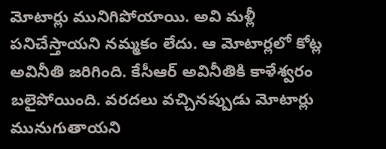మోటార్లు మునిగిపోయాయి. అవి మళ్లీ పనిచేస్తాయని నమ్మకం లేదు. ఆ మోటార్లలో కోట్ల అవినీతి జరిగింది. కేసీఆర్ అవినీతికి కాళేశ్వరం బలైపోయింది. వరదలు వచ్చినప్పుడు మోటార్లు మునుగుతాయని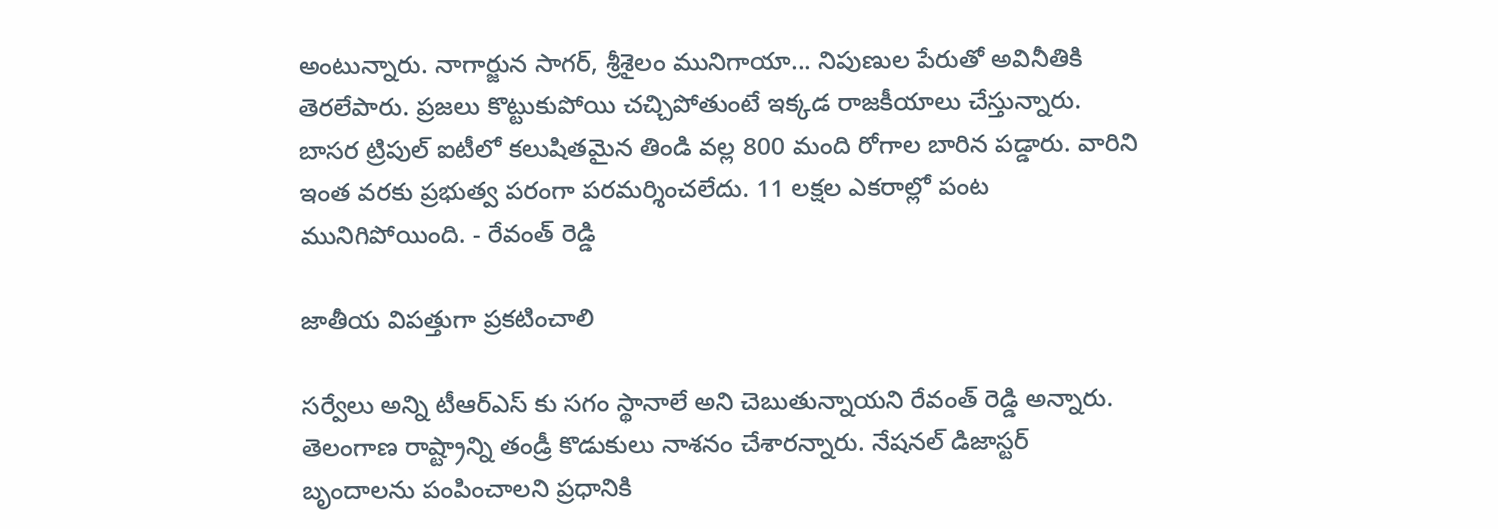అంటున్నారు. నాగార్జున సాగర్, శ్రీశైలం మునిగాయా... నిపుణుల పేరుతో అవినీతికి తెరలేపారు. ప్రజలు కొట్టుకుపోయి చచ్చిపోతుంటే ఇక్కడ రాజకీయాలు చేస్తున్నారు. బాసర ట్రిపుల్ ఐటీలో కలుషితమైన తిండి వల్ల 800 మంది రోగాల బారిన పడ్డారు. వారిని ఇంత వరకు ప్రభుత్వ పరంగా పరమర్శించలేదు. 11 లక్షల ఎకరాల్లో పంట మునిగిపోయింది. - రేవంత్ రెడ్డి

జాతీయ విపత్తుగా ప్రకటించాలి

సర్వేలు అన్ని టీఆర్ఎస్ కు సగం స్థానాలే అని చెబుతున్నాయని రేవంత్ రెడ్డి అన్నారు. తెలంగాణ రాష్ట్రాన్ని తండ్రీ కొడుకులు నాశనం చేశారన్నారు. నేషనల్ డిజాస్టర్ బృందాలను పంపించాలని ప్రధానికి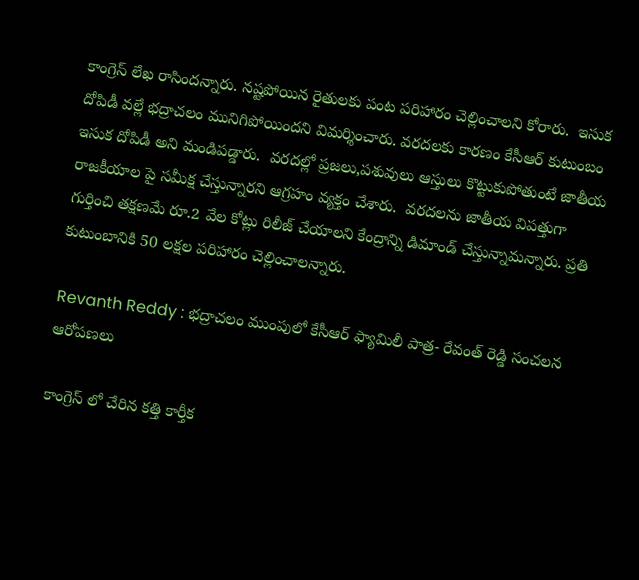కాంగ్రెస్ లేఖ రాసిందన్నారు. నష్టపోయిన రైతులకు పంట పరిహారం చెల్లించాలని కోరారు.  ఇసుక దోపిడీ వల్లే భద్రాచలం మునిగిపోయిందని విమర్శించారు. వరదలకు కారణం కేసీఆర్ కుటుంబం ఇసుక దోపిడీ అని మండిపడ్డారు.  వరదల్లో ప్రజలు,పశువులు ఆస్తులు కొట్టుకుపోతుంటే జాతీయ రాజకీయాల పై సమీక్ష చేస్తున్నారని ఆగ్రహం వ్యక్తం చేశారు.  వరదలను జాతీయ విపత్తుగా గుర్తించి తక్షణమే రూ.2 వేల కోట్లు రిలీజ్ చేయాలని కేంద్రాన్ని డిమాండ్ చేస్తున్నామన్నారు. ప్రతి కుటుంబానికి 50 లక్షల పరిహారం చెల్లించాలన్నారు.

Revanth Reddy : భద్రాచలం ముంపులో కేసీఆర్ ఫ్యామిలీ పాత్ర- రేవంత్ రెడ్డి సంచలన ఆరోపణలు

కాంగ్రెస్ లో చేరిన కత్తి కార్తీక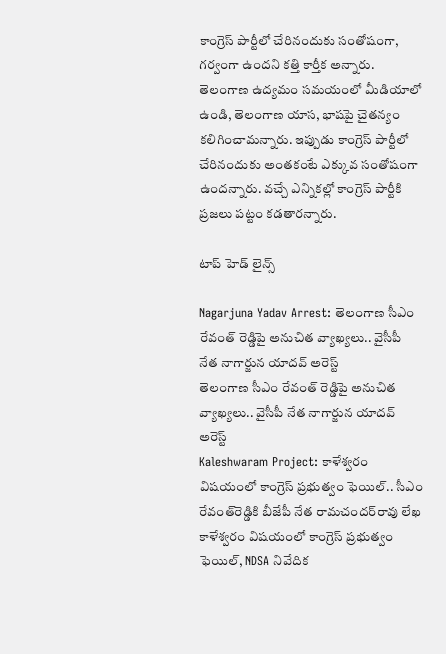కాంగ్రెస్ పార్టీలో చేరినందుకు సంతోషంగా, గర్వంగా ఉందని కత్తి కార్తీక అన్నారు. తెలంగాణ ఉద్యమం సమయంలో మీడియాలో ఉండి, తెలంగాణ యాస, భాషపై చైతన్యం కలిగించామన్నారు. ఇప్పుడు కాంగ్రెస్ పార్టీలో చేరినందుకు అంతకంటే ఎక్కువ సంతోషంగా ఉందన్నారు. వచ్చే ఎన్నికల్లో కాంగ్రెస్ పార్టీకి ప్రజలు పట్టం కడతారన్నారు.

టాప్ హెడ్ లైన్స్

Nagarjuna Yadav Arrest: తెలంగాణ సీఎం రేవంత్ రెడ్డిపై అనుచిత వ్యాఖ్యలు.. వైసీపీ నేత నాగార్జున యాదవ్ అరెస్ట్
తెలంగాణ సీఎం రేవంత్ రెడ్డిపై అనుచిత వ్యాఖ్యలు.. వైసీపీ నేత నాగార్జున యాదవ్ అరెస్ట్
Kaleshwaram Project: కాళేశ్వరం విషయంలో కాంగ్రెస్ ప్రభుత్వం ఫెయిల్.. సీఎం రేవంత్‌రెడ్డికి బీజేపీ నేత రామచందర్‌రావు లేఖ
కాళేశ్వరం విషయంలో కాంగ్రెస్ ప్రభుత్వం ఫెయిల్, NDSA నివేదిక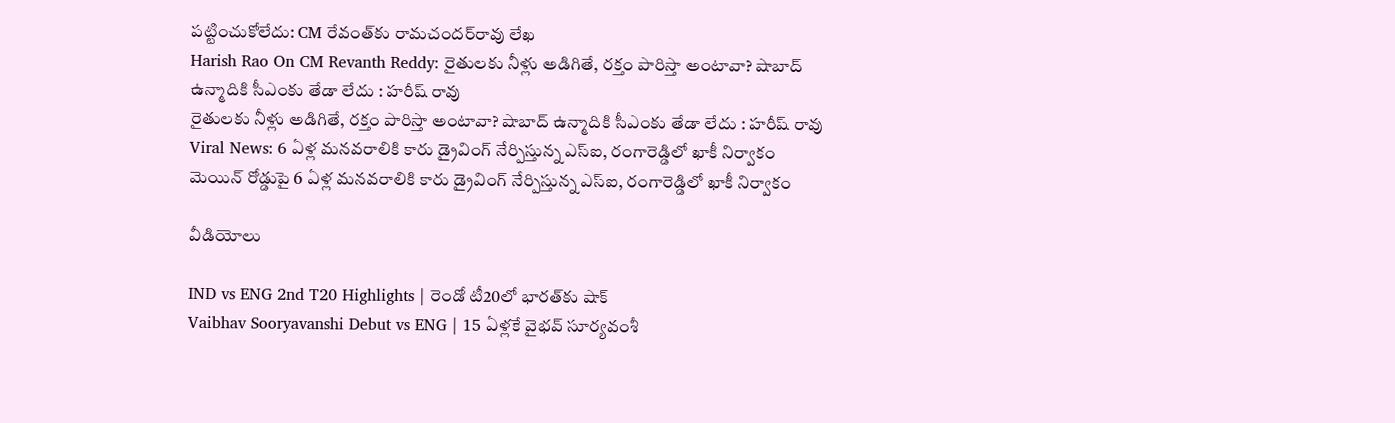పట్టించుకోలేదు: CM రేవంత్‌‌కు రామచందర్‌రావు లేఖ
Harish Rao On CM Revanth Reddy: రైతులకు నీళ్లు అడిగితే, రక్తం పారిస్తా అంటావా? షాబాద్ ఉన్మాదికి సీఎంకు తేడా లేదు : హరీష్ రావు
రైతులకు నీళ్లు అడిగితే, రక్తం పారిస్తా అంటావా? షాబాద్ ఉన్మాదికి సీఎంకు తేడా లేదు : హరీష్ రావు
Viral News: 6 ఏళ్ల మనవరాలికి కారు డ్రైవింగ్ నేర్పిస్తున్న ఎస్ఐ, రంగారెడ్డిలో ఖాకీ నిర్వాకం
మెయిన్ రోడ్డుపై 6 ఏళ్ల మనవరాలికి కారు డ్రైవింగ్ నేర్పిస్తున్న ఎస్ఐ, రంగారెడ్డిలో ఖాకీ నిర్వాకం

వీడియోలు

IND vs ENG 2nd T20 Highlights | రెండో టీ20లో భారత్‌కు షాక్
Vaibhav Sooryavanshi Debut vs ENG | 15 ఏళ్లకే వైభవ్ సూర్యవంశీ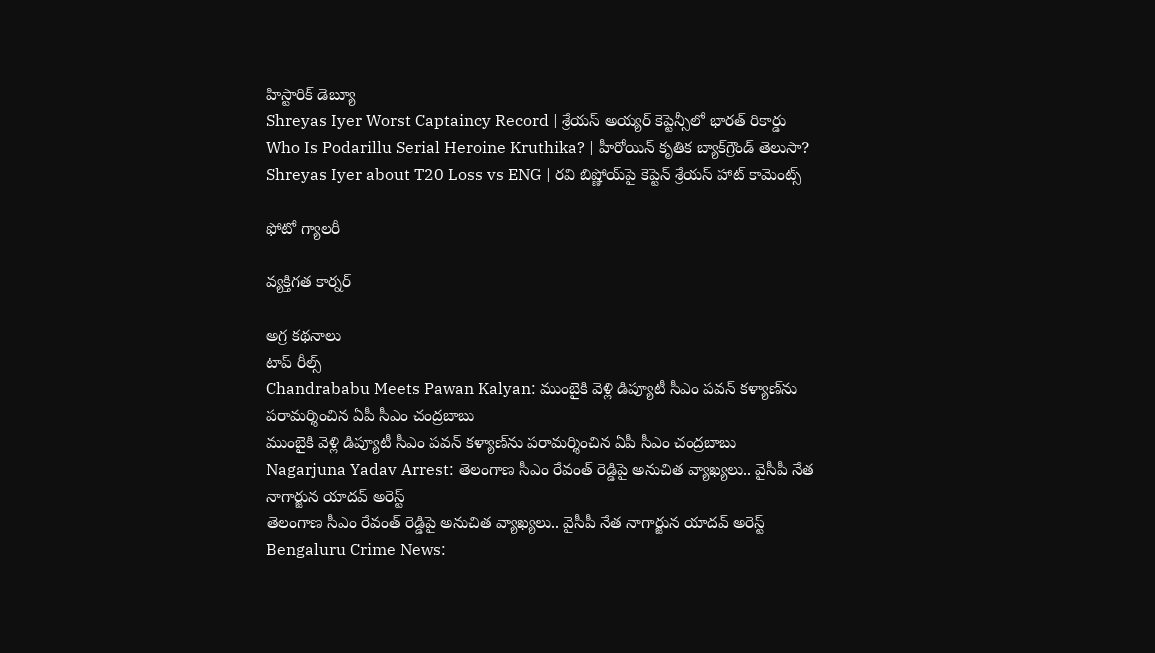హిస్టారిక్ డెబ్యూ
Shreyas Iyer Worst Captaincy Record | శ్రేయస్ అయ్యర్ కెప్టెన్సీలో భారత్ రికార్డు
Who Is Podarillu Serial Heroine Kruthika? | హీరోయిన్ కృతిక బ్యాక్‌గ్రౌండ్ తెలుసా?
Shreyas Iyer about T20 Loss vs ENG | రవి బిష్ణోయ్‌పై కెప్టెన్ శ్రేయస్ హాట్ కామెంట్స్

ఫోటో గ్యాలరీ

వ్యక్తిగత కార్నర్

అగ్ర కథనాలు
టాప్ రీల్స్
Chandrababu Meets Pawan Kalyan: ముంబైకి వెళ్లి డిప్యూటీ సీఎం పవన్ కళ్యాణ్‌ను పరామర్శించిన ఏపీ సీఎం చంద్రబాబు
ముంబైకి వెళ్లి డిప్యూటీ సీఎం పవన్ కళ్యాణ్‌ను పరామర్శించిన ఏపీ సీఎం చంద్రబాబు
Nagarjuna Yadav Arrest: తెలంగాణ సీఎం రేవంత్ రెడ్డిపై అనుచిత వ్యాఖ్యలు.. వైసీపీ నేత నాగార్జున యాదవ్ అరెస్ట్
తెలంగాణ సీఎం రేవంత్ రెడ్డిపై అనుచిత వ్యాఖ్యలు.. వైసీపీ నేత నాగార్జున యాదవ్ అరెస్ట్
Bengaluru Crime News: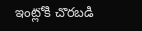ఇంట్లోకి చొరబడి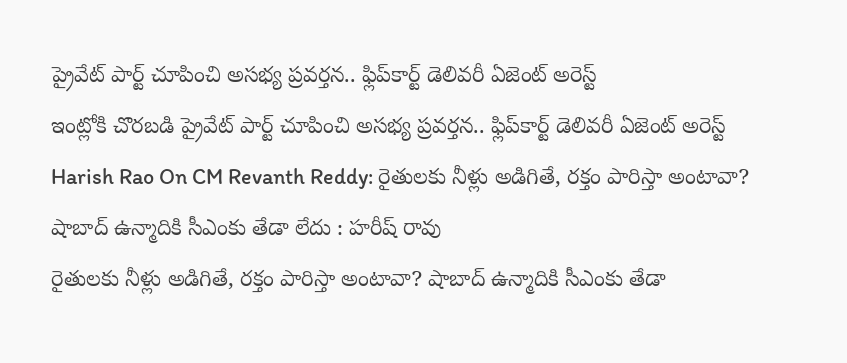ప్రైవేట్ పార్ట్ చూపించి అసభ్య ప్రవర్తన.. ఫ్లిప్‌కార్ట్ డెలివరీ ఏజెంట్ అరెస్ట్
ఇంట్లోకి చొరబడి ప్రైవేట్ పార్ట్ చూపించి అసభ్య ప్రవర్తన.. ఫ్లిప్‌కార్ట్ డెలివరీ ఏజెంట్ అరెస్ట్
Harish Rao On CM Revanth Reddy: రైతులకు నీళ్లు అడిగితే, రక్తం పారిస్తా అంటావా? షాబాద్ ఉన్మాదికి సీఎంకు తేడా లేదు : హరీష్ రావు
రైతులకు నీళ్లు అడిగితే, రక్తం పారిస్తా అంటావా? షాబాద్ ఉన్మాదికి సీఎంకు తేడా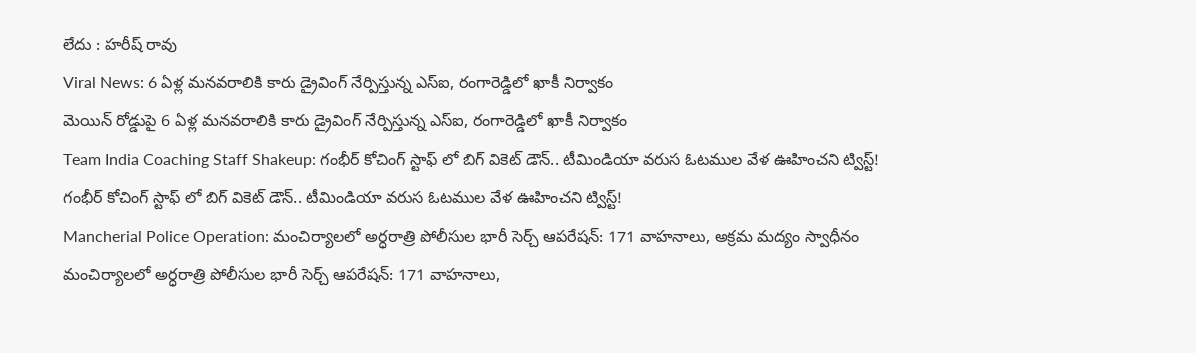లేదు : హరీష్ రావు
Viral News: 6 ఏళ్ల మనవరాలికి కారు డ్రైవింగ్ నేర్పిస్తున్న ఎస్ఐ, రంగారెడ్డిలో ఖాకీ నిర్వాకం
మెయిన్ రోడ్డుపై 6 ఏళ్ల మనవరాలికి కారు డ్రైవింగ్ నేర్పిస్తున్న ఎస్ఐ, రంగారెడ్డిలో ఖాకీ నిర్వాకం
Team India Coaching Staff Shakeup: గంభీర్ కోచింగ్ స్టాఫ్ లో బిగ్ వికెట్ డౌన్.. టీమిండియా వరుస ఓటముల వేళ ఊహించని ట్విస్ట్!
గంభీర్ కోచింగ్ స్టాఫ్ లో బిగ్ వికెట్ డౌన్.. టీమిండియా వరుస ఓటముల వేళ ఊహించని ట్విస్ట్!
Mancherial Police Operation: మంచిర్యాలలో అర్ధరాత్రి పోలీసుల భారీ సెర్చ్ ఆపరేషన్: 171 వాహనాలు, అక్రమ మద్యం స్వాధీనం
మంచిర్యాలలో అర్ధరాత్రి పోలీసుల భారీ సెర్చ్ ఆపరేషన్: 171 వాహనాలు,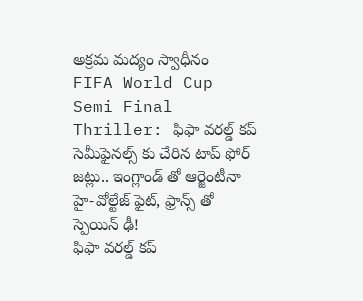అక్రమ మద్యం స్వాధీనం
FIFA World Cup Semi Final Thriller: ఫిఫా వరల్డ్ కప్ సెమీఫైనల్స్ కు చేరిన టాప్ ఫోర్ జట్లు.. ఇంగ్లాండ్ తో ఆర్జెంటీనా హై-వోల్టేజ్ ఫైట్, ఫ్రాన్స్ తో స్పెయిన్ ఢీ!
ఫిఫా వరల్డ్ కప్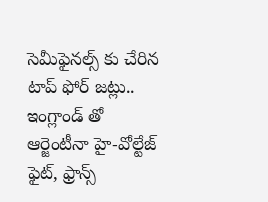సెమీఫైనల్స్ కు చేరిన టాప్ ఫోర్ జట్లు.. ఇంగ్లాండ్ తో ఆర్జెంటీనా హై-వోల్టేజ్ ఫైట్, ఫ్రాన్స్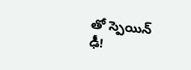తో స్పెయిన్ ఢీ!